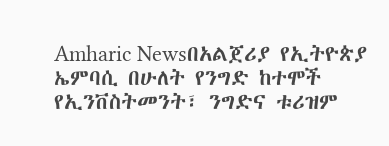Amharic Newsበአልጀሪያ የኢትዮጵያ ኤምባሲ በሁለት የንግድ ከተሞች የኢንቨስትመንት፣ ንግድና ቱሪዝም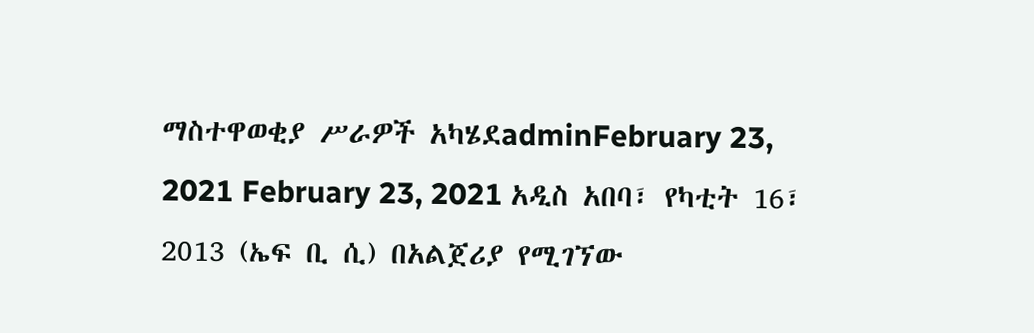ማስተዋወቂያ ሥራዎች አካሄደadminFebruary 23, 2021 February 23, 2021 አዲስ አበባ፣ የካቲት 16፣ 2013 (ኤፍ ቢ ሲ) በአልጀሪያ የሚገኘው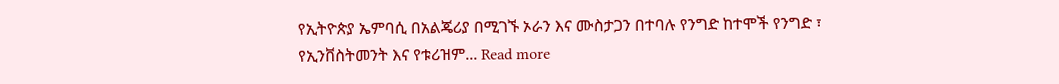የኢትዮጵያ ኤምባሲ በአልጄሪያ በሚገኙ ኦራን እና ሙስታጋን በተባሉ የንግድ ከተሞች የንግድ ፣ የኢንቨስትመንት እና የቱሪዝም... Read more